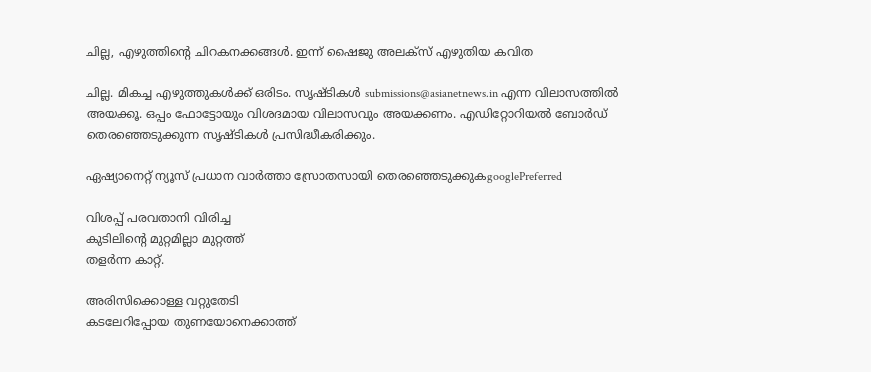ചില്ല, എഴുത്തിന്റെ ചിറകനക്കങ്ങള്‍. ഇന്ന് ഷൈജു അലക്സ് എഴുതിയ കവിത

ചില്ല. മികച്ച എഴുത്തുകള്‍ക്ക് ഒരിടം. സൃഷ്ടികള്‍ submissions@asianetnews.in എന്ന വിലാസത്തില്‍ അയക്കൂ. ഒപ്പം ഫോട്ടോയും വിശദമായ വിലാസവും അയക്കണം. എഡിറ്റോറിയല്‍ ബോര്‍ഡ് തെരഞ്ഞെടുക്കുന്ന സൃഷ്ടികള്‍ പ്രസിദ്ധീകരിക്കും.

ഏഷ്യാനെറ്റ് ന്യൂസ് പ്രധാന വാർത്താ സ്രോതസായി തെരഞ്ഞെടുക്കുകgooglePreferred

വിശപ്പ് പരവതാനി വിരിച്ച
കുടിലിന്റെ മുറ്റമില്ലാ മുറ്റത്ത്
തളര്‍ന്ന കാറ്റ്.

അരിസിക്കൊള്ള വറ്റുതേടി
കടലേറിപ്പോയ തുണയോനെക്കാത്ത്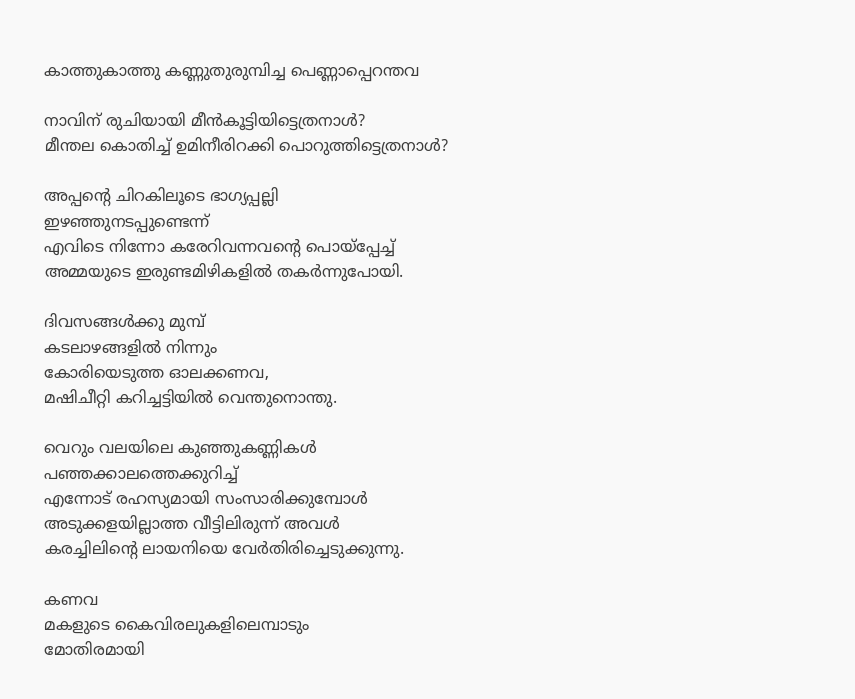കാത്തുകാത്തു കണ്ണുതുരുമ്പിച്ച പെണ്ണാപ്പെറന്തവ

നാവിന് രുചിയായി മീന്‍കൂട്ടിയിട്ടെത്രനാള്‍?
മീന്തല കൊതിച്ച് ഉമിനീരിറക്കി പൊറുത്തിട്ടെത്രനാള്‍?

അപ്പന്റെ ചിറകിലൂടെ ഭാഗ്യപ്പല്ലി
ഇഴഞ്ഞുനടപ്പുണ്ടെന്ന്
എവിടെ നിന്നോ കരേറിവന്നവന്റെ പൊയ്പ്പേച്ച്
അമ്മയുടെ ഇരുണ്ടമിഴികളില്‍ തകര്‍ന്നുപോയി.

ദിവസങ്ങള്‍ക്കു മുമ്പ്
കടലാഴങ്ങളില്‍ നിന്നും
കോരിയെടുത്ത ഓലക്കണവ,
മഷിചീറ്റി കറിച്ചട്ടിയില്‍ വെന്തുനൊന്തു.

വെറും വലയിലെ കുഞ്ഞുകണ്ണികള്‍
പഞ്ഞക്കാലത്തെക്കുറിച്ച്
എന്നോട് രഹസ്യമായി സംസാരിക്കുമ്പോള്‍
അടുക്കളയില്ലാത്ത വീട്ടിലിരുന്ന് അവള്‍
കരച്ചിലിന്റെ ലായനിയെ വേര്‍തിരിച്ചെടുക്കുന്നു.

കണവ
മകളുടെ കൈവിരലുകളിലെമ്പാടും
മോതിരമായി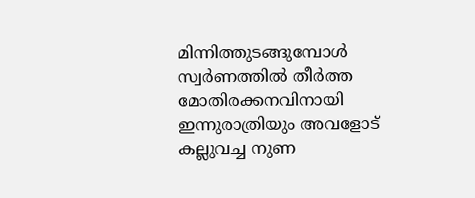മിന്നിത്തുടങ്ങുമ്പോള്‍
സ്വര്‍ണത്തില്‍ തീര്‍ത്ത മോതിരക്കനവിനായി
ഇന്നുരാത്രിയും അവളോട്
കല്ലുവച്ച നുണ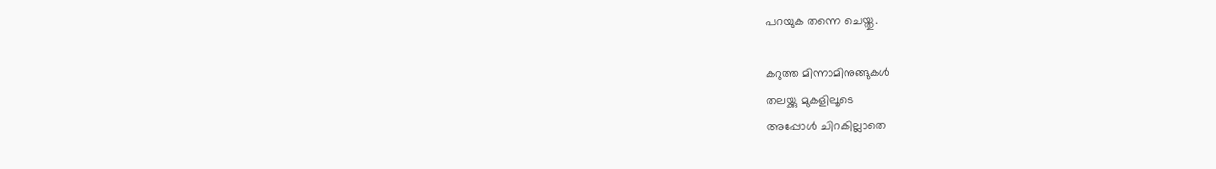പറയുക തന്നെ ചെയ്തു.

കറുത്ത മിന്നാമിനുങ്ങുകള്‍
തലയ്ക്കു മുകളിലൂടെ
അപ്പോള്‍ ചിറകില്ലാതെ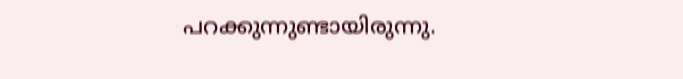പറക്കുന്നുണ്ടായിരുന്നു.